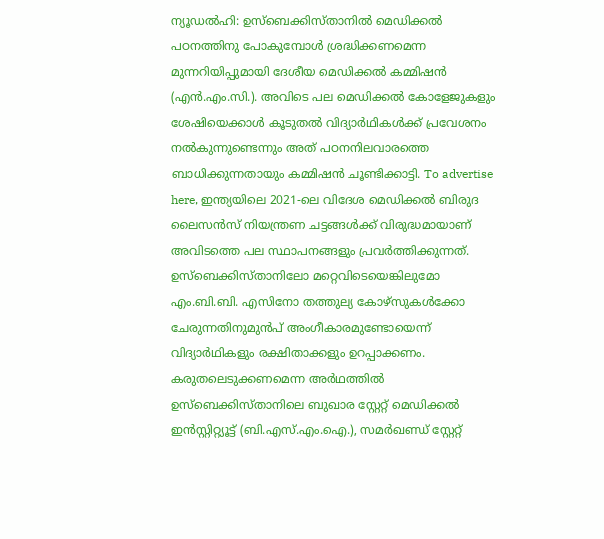ന്യൂഡൽഹി: ഉസ്ബെക്കിസ്താനിൽ മെഡിക്കൽ പഠനത്തിനു പോകുമ്പോൾ ശ്രദ്ധിക്കണമെന്ന മുന്നറിയിപ്പുമായി ദേശീയ മെഡിക്കൽ കമ്മിഷൻ (എൻ.എം.സി.). അവിടെ പല മെഡിക്കൽ കോളേജുകളും ശേഷിയെക്കാൾ കൂടുതൽ വിദ്യാർഥികൾക്ക് പ്രവേശനം നൽകുന്നുണ്ടെന്നും അത് പഠനനിലവാരത്തെ ബാധിക്കുന്നതായും കമ്മിഷൻ ചൂണ്ടിക്കാട്ടി. To advertise here, ഇന്ത്യയിലെ 2021-ലെ വിദേശ മെഡിക്കൽ ബിരുദ ലൈസൻസ് നിയന്ത്രണ ചട്ടങ്ങൾക്ക് വിരുദ്ധമായാണ് അവിടത്തെ പല സ്ഥാപനങ്ങളും പ്രവർത്തിക്കുന്നത്. ഉസ്ബെക്കിസ്താനിലോ മറ്റെവിടെയെങ്കിലുമോ എം.ബി.ബി. എസിനോ തത്തുല്യ കോഴ്സുകൾക്കോ ചേരുന്നതിനുമുൻപ് അംഗീകാരമുണ്ടോയെന്ന് വിദ്യാർഥികളും രക്ഷിതാക്കളും ഉറപ്പാക്കണം. കരുതലെടുക്കണമെന്ന അർഥത്തിൽ ഉസ്ബെക്കിസ്താനിലെ ബുഖാര സ്റ്റേറ്റ് മെഡിക്കൽ ഇൻസ്റ്റിറ്റ്യൂട്ട് (ബി.എസ്.എം.ഐ.), സമർഖണ്ഡ് സ്റ്റേറ്റ്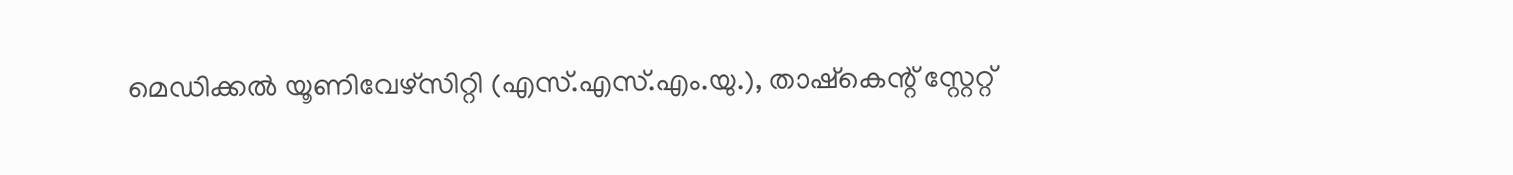മെഡിക്കൽ യൂണിവേഴ്സിറ്റി (എസ്.എസ്.എം.യു.), താഷ്കെന്റ് സ്റ്റേറ്റ്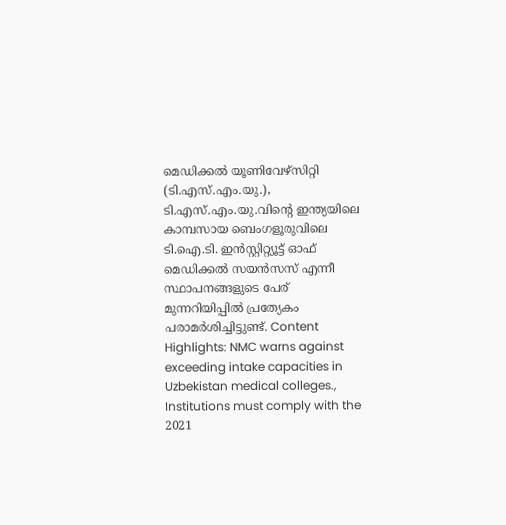മെഡിക്കൽ യൂണിവേഴ്സിറ്റി (ടി.എസ്.എം.യു.), ടി.എസ്.എം.യു.വിന്റെ ഇന്ത്യയിലെ കാമ്പസായ ബെംഗളൂരുവിലെ ടി.ഐ.ടി. ഇൻസ്റ്റിറ്റ്യൂട്ട് ഓഫ് മെഡിക്കൽ സയൻസസ് എന്നീ സ്ഥാപനങ്ങളുടെ പേര് മുന്നറിയിപ്പിൽ പ്രത്യേകം പരാമർശിച്ചിട്ടുണ്ട്. Content Highlights: NMC warns against exceeding intake capacities in Uzbekistan medical colleges., Institutions must comply with the 2021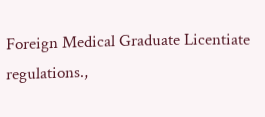Foreign Medical Graduate Licentiate regulations.,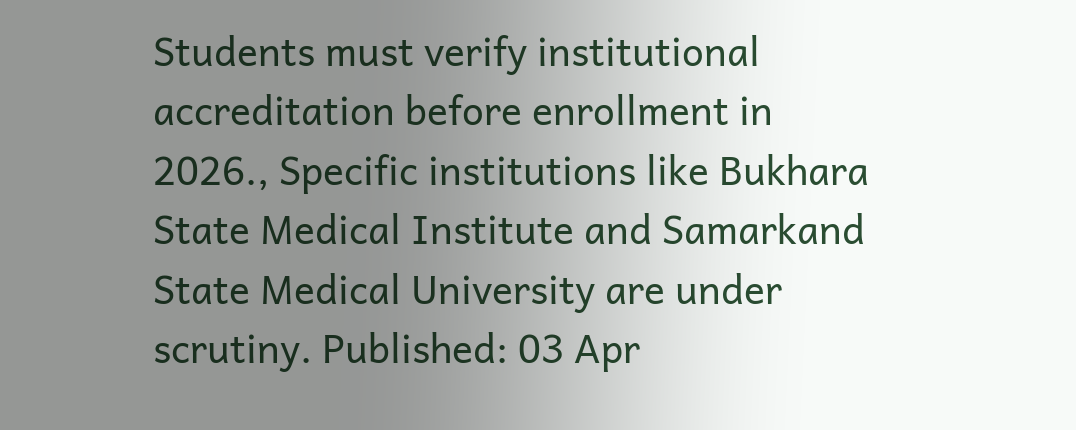Students must verify institutional accreditation before enrollment in 2026., Specific institutions like Bukhara State Medical Institute and Samarkand State Medical University are under scrutiny. Published: 03 Apr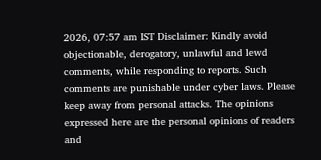2026, 07:57 am IST Disclaimer: Kindly avoid objectionable, derogatory, unlawful and lewd comments, while responding to reports. Such comments are punishable under cyber laws. Please keep away from personal attacks. The opinions expressed here are the personal opinions of readers and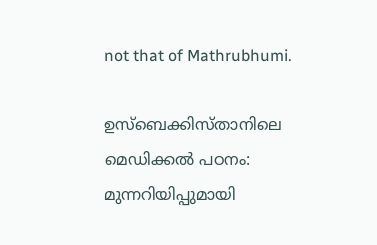not that of Mathrubhumi.

ഉസ്ബെക്കിസ്താനിലെ മെഡിക്കൽ പഠനം: മുന്നറിയിപ്പുമായി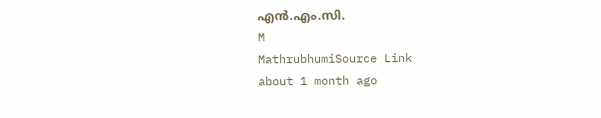എൻ.എം.സി.
M
MathrubhumiSource Link
about 1 month ago